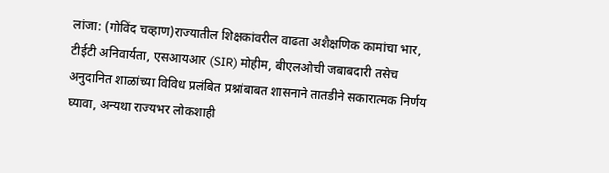लांजा: (गोविंद चव्हाण)राज्यातील शिक्षकांवरील वाढता अशैक्षणिक कामांचा भार, टीईटी अनिवार्यता, एसआयआर (SIR) मोहीम, बीएलओची जबाबदारी तसेच अनुदानित शाळांच्या विविध प्रलंबित प्रश्नांबाबत शासनाने तातडीने सकारात्मक निर्णय घ्यावा, अन्यथा राज्यभर लोकशाही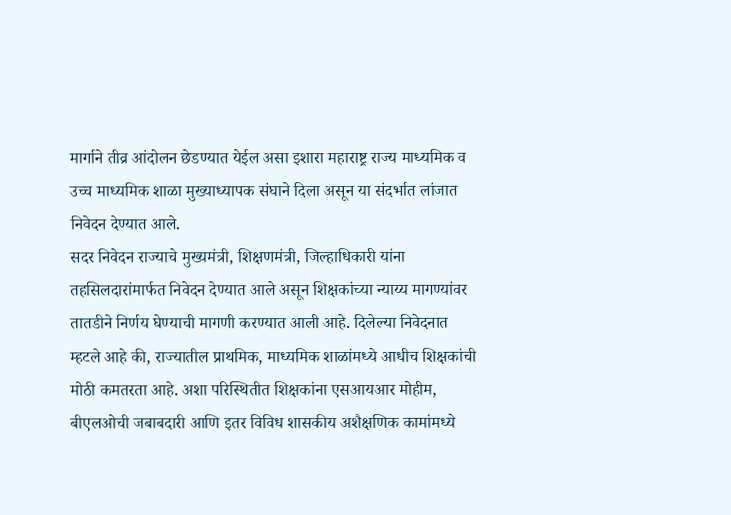मार्गाने तीव्र आंदोलन छेडण्यात येईल असा इशारा महाराष्ट्र राज्य माध्यमिक व उच्च माध्यमिक शाळा मुख्याध्यापक संघाने दिला असून या संदर्भात लांजात निवेदन देण्यात आले.
सदर निवेदन राज्याचे मुख्यमंत्री, शिक्षणमंत्री, जिल्हाधिकारी यांना तहसिलदारांमार्फत निवेदन देण्यात आले असून शिक्षकांच्या न्याय्य मागण्यांवर तातडीने निर्णय घेण्याची मागणी करण्यात आली आहे. दिलेल्या निवेदनात म्हटले आहे की, राज्यातील प्राथमिक, माध्यमिक शाळांमध्ये आधीच शिक्षकांची मोठी कमतरता आहे. अशा परिस्थितीत शिक्षकांना एसआयआर मोहीम, बीएलओची जबाबदारी आणि इतर विविध शासकीय अशैक्षणिक कामांमध्ये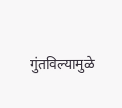गुंतविल्यामुळे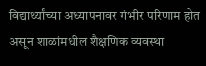विद्यार्थ्यांच्या अध्यापनावर गंभीर परिणाम होत असून शाळांमधील शैक्षणिक व्यवस्था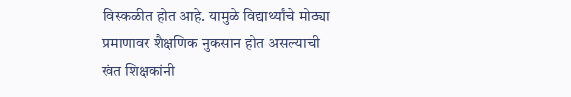विस्कळीत होत आहे. यामुळे विद्यार्थ्यांचे मोठ्या प्रमाणावर शैक्षणिक नुकसान होत असल्याची खंत शिक्षकांनी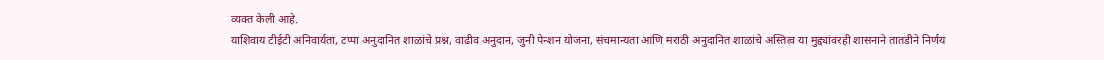व्यक्त केली आहे.
याशिवाय टीईटी अनिवार्यता, टप्पा अनुदानित शाळांचे प्रश्न, वाढीव अनुदान, जुनी पेन्शन योजना, संचमान्यता आणि मराठी अनुदानित शाळांचे अस्तित्व या मुद्द्यांवरही शासनाने तातडीने निर्णय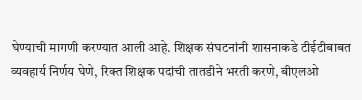घेण्याची मागणी करण्यात आली आहे. शिक्षक संघटनांनी शासनाकडे टीईटीबाबत व्यवहार्य निर्णय घेणे, रिक्त शिक्षक पदांची तातडीने भरती करणे, बीएलओ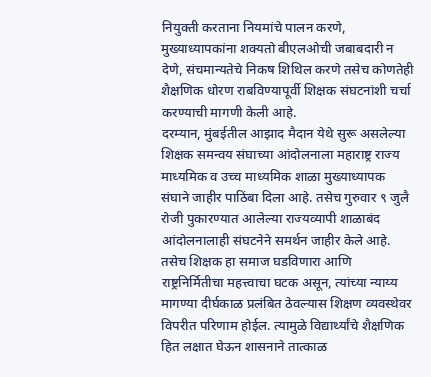नियुक्ती करताना नियमांचे पालन करणे, मुख्याध्यापकांना शक्यतो बीएलओची जबाबदारी न देणे, संचमान्यतेचे निकष शिथिल करणे तसेच कोणतेही शैक्षणिक धोरण राबविण्यापूर्वी शिक्षक संघटनांशी चर्चा करण्याची मागणी केली आहे.
दरम्यान, मुंबईतील आझाद मैदान येथे सुरू असलेल्या शिक्षक समन्वय संघाच्या आंदोलनाला महाराष्ट्र राज्य माध्यमिक व उच्च माध्यमिक शाळा मुख्याध्यापक संघाने जाहीर पाठिंबा दिला आहे. तसेच गुरुवार ९ जुलै रोजी पुकारण्यात आलेल्या राज्यव्यापी शाळाबंद आंदोलनालाही संघटनेने समर्थन जाहीर केले आहे. तसेच शिक्षक हा समाज घडविणारा आणि राष्ट्रनिर्मितीचा महत्त्वाचा घटक असून, त्यांच्या न्याय्य मागण्या दीर्घकाळ प्रलंबित ठेवल्यास शिक्षण व्यवस्थेवर विपरीत परिणाम होईल. त्यामुळे विद्यार्थ्यांचे शैक्षणिक हित लक्षात घेऊन शासनाने तात्काळ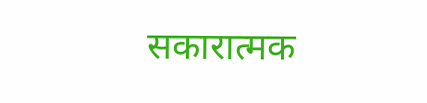सकारात्मक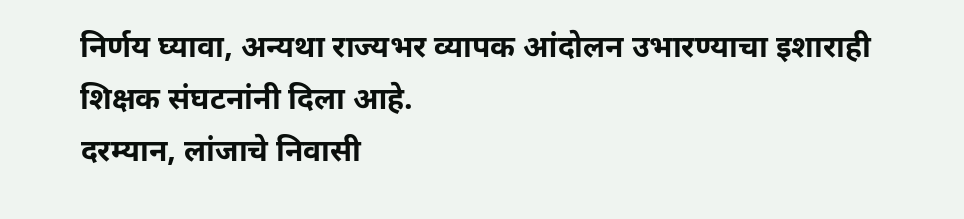निर्णय घ्यावा, अन्यथा राज्यभर व्यापक आंदोलन उभारण्याचा इशाराही शिक्षक संघटनांनी दिला आहे.
दरम्यान, लांजाचे निवासी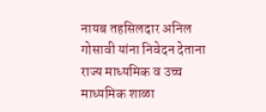नायब तहसिलदार अनिल गोसावी यांना निवेदन देताना राज्य माध्यमिक व उच्च माध्यमिक शाळा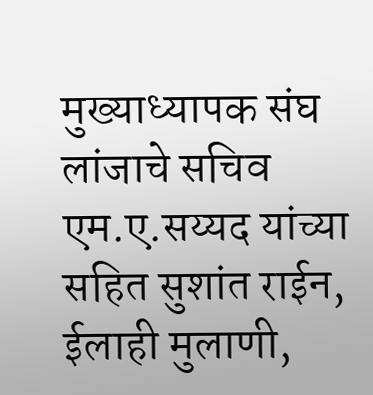मुख्याध्यापक संघ लांजाचे सचिव एम.ए.सय्यद यांच्या सहित सुशांत राईन, ईलाही मुलाणी,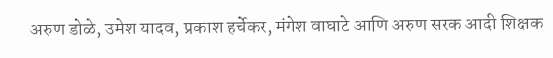अरुण डोळे, उमेश यादव, प्रकाश हर्चेकर, मंगेश वाघाटे आणि अरुण सरक आदी शिक्षक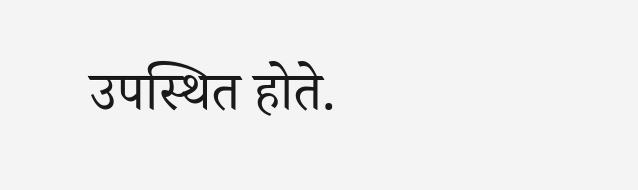उपस्थित होते.